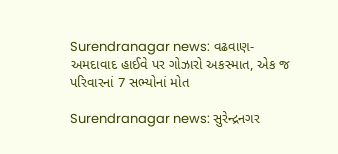Surendranagar news: વઢવાણ-અમદાવાદ હાઈવે પર ગોઝારો અકસ્માત, એક જ પરિવારનાં 7 સભ્યોનાં મોત

Surendranagar news: સુરેન્દ્રનગર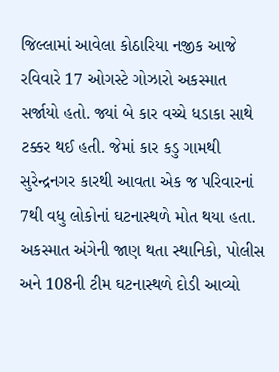જિલ્લામાં આવેલા કોઠારિયા નજીક આજે રવિવારે 17 ઓગસ્ટે ગોઝારો અકસ્માત સર્જાયો હતો. જ્યાં બે કાર વચ્ચે ધડાકા સાથે ટક્કર થઈ હતી. જેમાં કાર કડુ ગામથી સુરેન્દ્રનગર કારથી આવતા એક જ પરિવારનાં 7થી વધુ લોકોનાં ઘટનાસ્થળે મોત થયા હતા. અકસ્માત અંગેની જાણ થતા સ્થાનિકો, પોલીસ અને 108ની ટીમ ઘટનાસ્થળે દોડી આવ્યો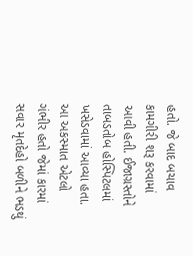હતો. જે બાદ બચાવ કામગીરી શરૂ કરવામાં આવી હતી. ઈજાગ્રસ્તોને તાબડતોબ હોસ્પિટલમાં ખસેડવામાં આવ્યા હતા. આ અકસ્માત એટલો ગંભીર હતો જેમાં કારમાં સવાર મૃતદેહો બળીને ભડથું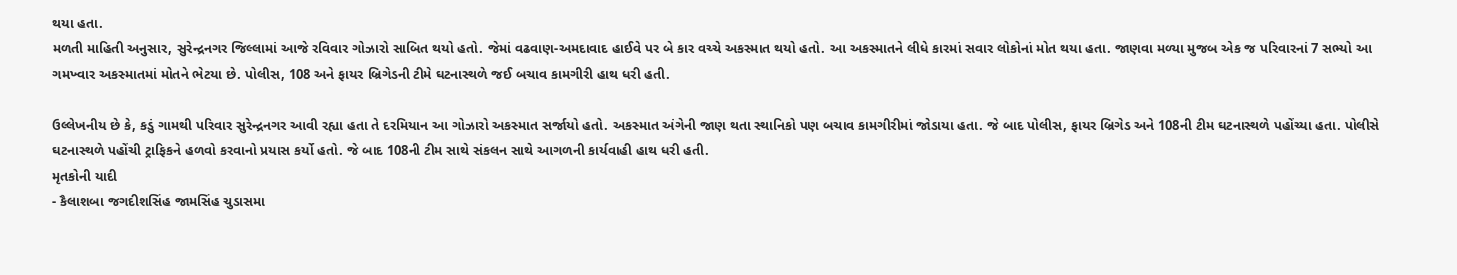થયા હતા.
મળતી માહિતી અનુસાર, સુરેન્દ્રનગર જિલ્લામાં આજે રવિવાર ગોઝારો સાબિત થયો હતો. જેમાં વઢવાણ-અમદાવાદ હાઈવે પર બે કાર વચ્ચે અકસ્માત થયો હતો. આ અકસ્માતને લીધે કારમાં સવાર લોકોનાં મોત થયા હતા. જાણવા મળ્યા મુજબ એક જ પરિવારનાં 7 સભ્યો આ ગમખ્વાર અકસ્માતમાં મોતને ભેટયા છે. પોલીસ, 108 અને ફાયર બ્રિગેડની ટીમે ઘટનાસ્થળે જઈ બચાવ કામગીરી હાથ ધરી હતી.

ઉલ્લેખનીય છે કે, કડું ગામથી પરિવાર સુરેન્દ્રનગર આવી રહ્યા હતા તે દરમિયાન આ ગોઝારો અકસ્માત સર્જાયો હતો. અકસ્માત અંગેની જાણ થતા સ્થાનિકો પણ બચાવ કામગીરીમાં જોડાયા હતા. જે બાદ પોલીસ, ફાયર બ્રિગેડ અને 108ની ટીમ ઘટનાસ્થળે પહોંચ્યા હતા. પોલીસે ઘટનાસ્થળે પહોંચી ટ્રાફિકને હળવો કરવાનો પ્રયાસ કર્યો હતો. જે બાદ 108ની ટીમ સાથે સંકલન સાથે આગળની કાર્યવાહી હાથ ધરી હતી.
મૃતકોની યાદી
- કૈલાશબા જગદીશસિંહ જામસિંહ ચુડાસમા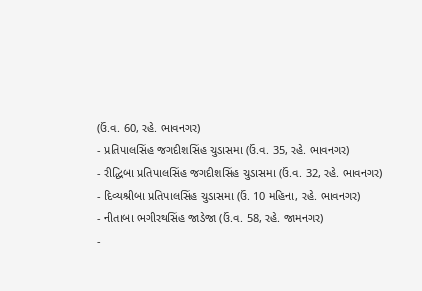(ઉં.વ. 60, રહે. ભાવનગર)
- પ્રતિપાલસિંહ જગદીશસિંહ ચુડાસમા (ઉં.વ. 35, રહે. ભાવનગર)
- રીદ્ધિબા પ્રતિપાલસિંહ જગદીશસિંહ ચુડાસમા (ઉં.વ. 32, રહે. ભાવનગર)
- દિવ્યશ્રીબા પ્રતિપાલસિંહ ચુડાસમા (ઉં. 10 મહિના, રહે. ભાવનગર)
- નીતાબા ભગીરથસિંહ જાડેજા (ઉં.વ. 58, રહે. જામનગર)
-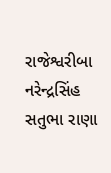રાજેશ્વરીબા નરેન્દ્રસિંહ સતુભા રાણા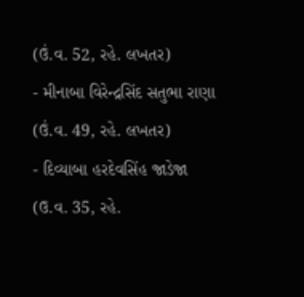(ઉં.વ. 52, રહે. લખતર)
- મીનાબા વિરેન્દ્રસિંદ સતુભા રાણા (ઉં.વ. 49, રહે. લખતર)
- દિવ્યાબા હરદેવસિંહ જાડેજા (ઉ.વ. 35, રહે.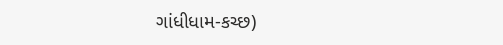ગાંધીધામ-કચ્છ)